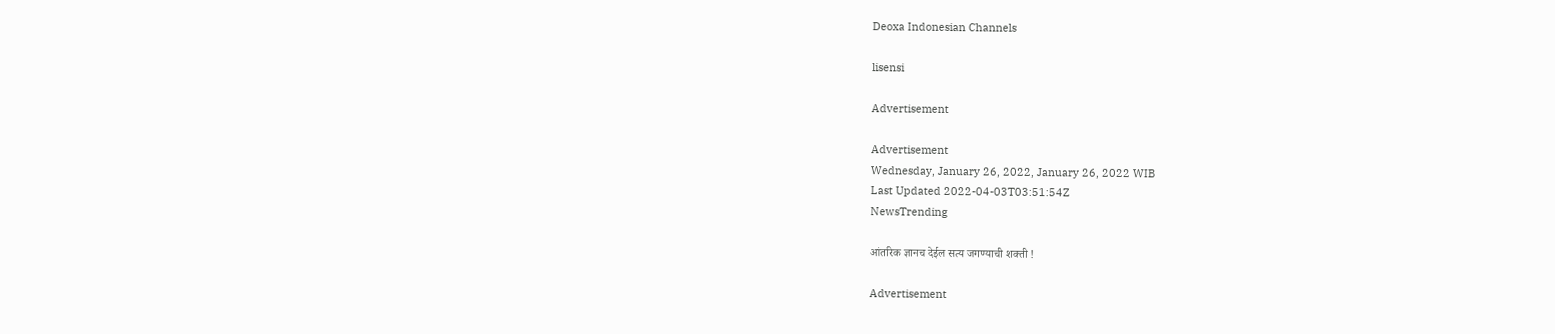Deoxa Indonesian Channels

lisensi

Advertisement

Advertisement
Wednesday, January 26, 2022, January 26, 2022 WIB
Last Updated 2022-04-03T03:51:54Z
NewsTrending

आंतरिक ज्ञानच देईल सत्य जगण्याची शक्ती !

Advertisement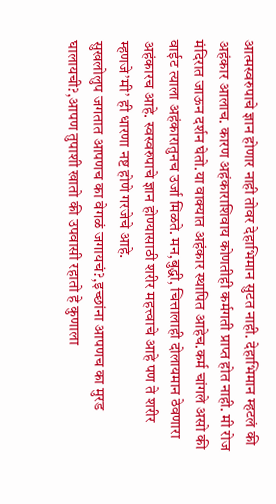आत्मस्वरुपाचे ज्ञान होणार नाही तोवर देहाभिमान सुटत नाही. देहाभिमान म्हटलं की अहंकार आलाच. कारण अहंकाराशिवाय कोणतीही कर्मगती प्राप्त होत नाही. मी रोज मंदिरात जाऊन दर्शन घेतो.या वाक्यात अहंकार स्थापित आहेच.कर्म चांगले असो की वाईट त्याला अहंकारातुनच उर्जा मिळते. मन,बुद्धी, चित्तालाही दोलायमान ठेवणारा अहंकारच आहे. स्वस्वरुपाचे ज्ञान होण्यासाठी शरीर महत्त्वाचे आहे पण ते शरीर म्हणजे’मी’ ही धारणा नष्ट होणे गरजेचे आहे.
सुखलोलुप जगतात आपणच का वेगळं जगायचं?,इच्छांना आपणच का मुरड घालायची?,आपण तुपाशी खातो की उपवासी रहातो हे कुणाला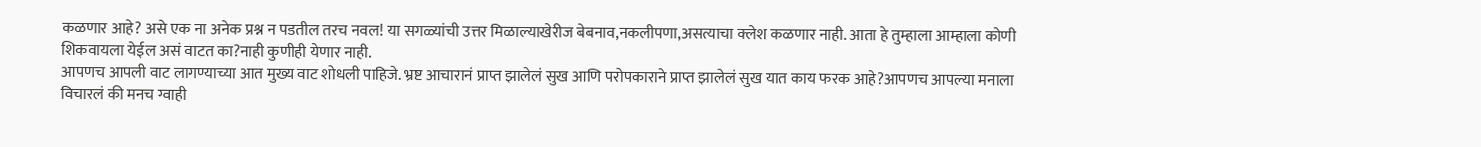कळणार आहे? असे एक ना अनेक प्रश्न न पडतील तरच नवल! या सगळ्यांची उत्तर मिळाल्याखेरीज बेबनाव,नकलीपणा,असत्याचा क्लेश कळणार नाही. आता हे तुम्हाला आम्हाला कोणी शिकवायला येईल असं वाटत का?नाही कुणीही येणार नाही.
आपणच आपली वाट लागण्याच्या आत मुख्य वाट शोधली पाहिजे. भ्रष्ट आचारानं प्राप्त झालेलं सुख आणि परोपकाराने प्राप्त झालेलं सुख यात काय फरक आहे?आपणच आपल्या मनाला विचारलं की मनच ग्वाही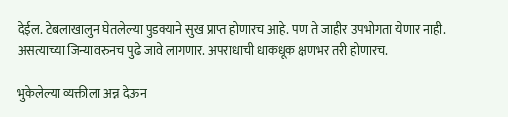देईल. टेबलाखालुन घेतलेल्या पुडक्याने सुख प्राप्त होणारच आहे. पण ते जाहीर उपभोगता येणार नाही.
असत्याच्या जिन्यावरुनच पुढे जावे लागणार. अपराधाची धाकधूक क्षणभर तरी होणारच.

भुकेलेल्या व्यक्तीला अन्न देऊन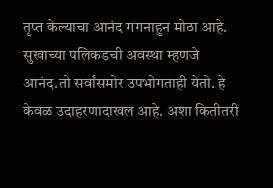तृप्त केल्याचा आनंद गगनाहुन मोठा आहे. सुखाच्या पलिकडची अवस्था म्हणजे आनंद.तो सर्वांसमोर उपभोगताही येतो. हे केवळ उदाहरणादाखल आहे. अशा कितीतरी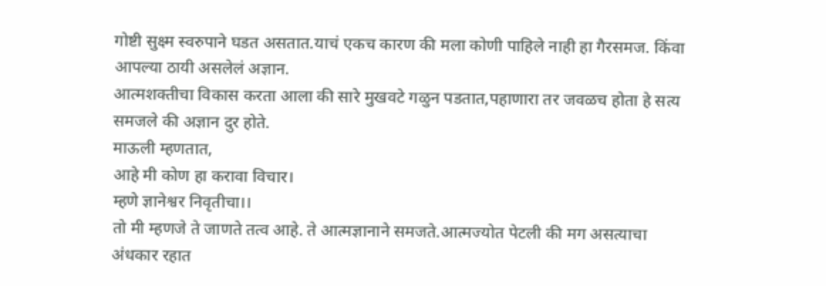गोष्टी सुक्ष्म स्वरुपाने घडत असतात.याचं एकच कारण की मला कोणी पाहिले नाही हा गैरसमज. किंवा आपल्या ठायी असलेलं अज्ञान.
आत्मशक्तीचा विकास करता आला की सारे मुखवटे गळुन पडतात,पहाणारा तर जवळच होता हे सत्य समजले की अज्ञान दुर होते.
माऊली म्हणतात,
आहे मी कोण हा करावा विचार।
म्हणे ज्ञानेश्वर निवृतीचा।।
तो मी म्हणजे ते जाणते तत्व आहे. ते आत्मज्ञानाने समजते.आत्मज्योत पेटली की मग असत्याचा अंधकार रहात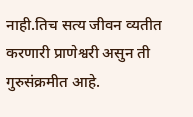नाही.तिच सत्य जीवन व्यतीत करणारी प्राणेश्वरी असुन ती गुरुसंक्रमीत आहे.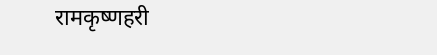रामकृष्णहरी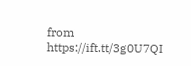from https://ift.tt/3g0U7QI